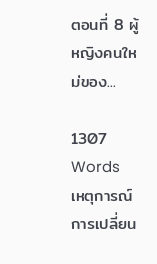ตอนที่ 8 ผู้หญิงคนใหม่ของ...

1307 Words
เหตุการณ์การเปลี่ยน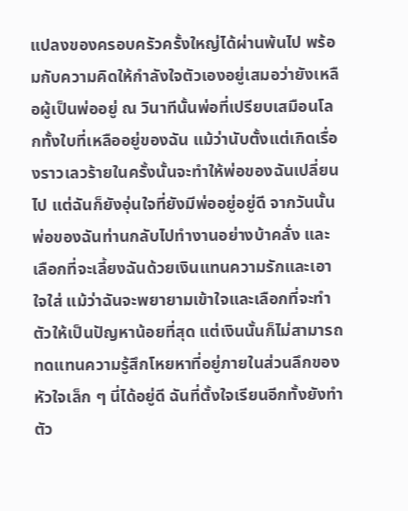แปลงของครอบครัวครั้งใหญ่ได้ผ่านพ้นไป พร้อมกับความคิดให้กำลังใจตัวเองอยู่เสมอว่ายังเหลือผู้เป็นพ่ออยู่ ณ วินาทีนั้นพ่อที่เปรียบเสมือนโลกทั้งใบที่เหลืออยู่ของฉัน แม้ว่านับตั้งแต่เกิดเรื่องราวเลวร้ายในครั้งนั้นจะทำให้พ่อของฉันเปลี่ยนไป แต่ฉันก็ยังอุ่นใจที่ยังมีพ่ออยู่อยู่ดี จากวันนั้นพ่อของฉันท่านกลับไปทำงานอย่างบ้าคลั่ง และเลือกที่จะเลี้ยงฉันด้วยเงินแทนความรักและเอาใจใส่ แม้ว่าฉันจะพยายามเข้าใจและเลือกที่จะทำตัวให้เป็นปัญหาน้อยที่สุด แต่เงินนั้นก็ไม่สามารถทดแทนความรู้สึกโหยหาที่อยู่ภายในส่วนลึกของหัวใจเล็ก ๆ นี่ได้อยู่ดี ฉันที่ตั้งใจเรียนอีกทั้งยังทำตัว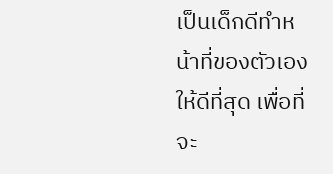เป็นเด็กดีทำหน้าที่ของตัวเองให้ดีที่สุด เพื่อที่จะ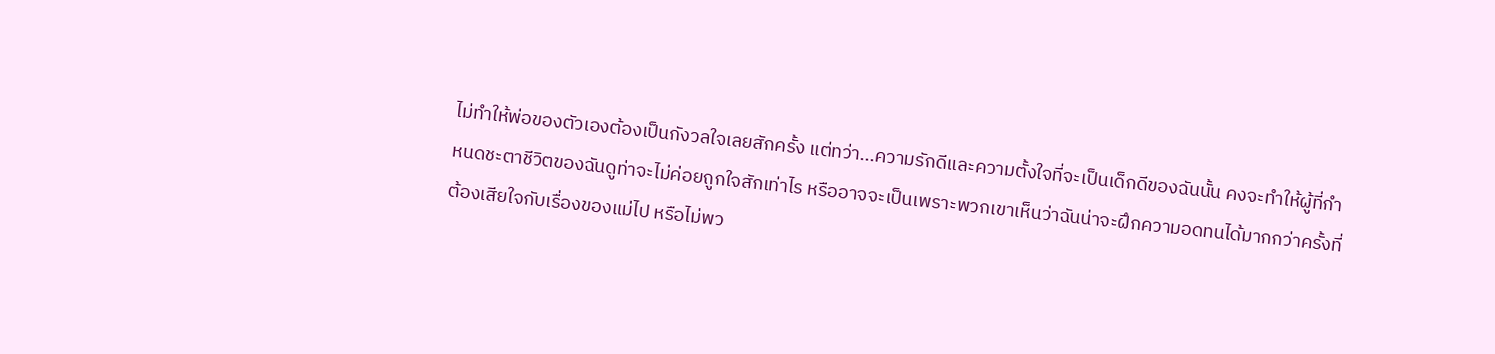ไม่ทำให้พ่อของตัวเองต้องเป็นกังวลใจเลยสักครั้ง แต่ทว่า...ความรักดีและความตั้งใจที่จะเป็นเด็กดีของฉันนั้น คงจะทำให้ผู้ที่กำหนดชะตาชีวิตของฉันดูท่าจะไม่ค่อยถูกใจสักเท่าไร หรืออาจจะเป็นเพราะพวกเขาเห็นว่าฉันน่าจะฝึกความอดทนได้มากกว่าครั้งที่ต้องเสียใจกับเรื่องของแม่ไป หรือไม่พว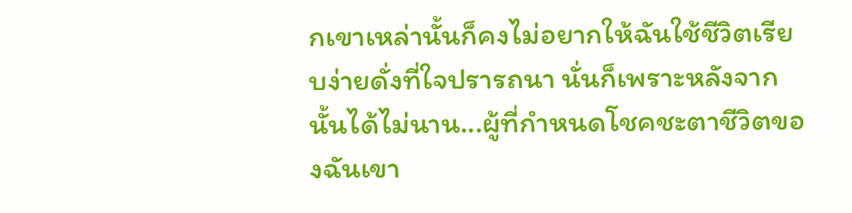กเขาเหล่านั้นก็คงไม่อยากให้ฉันใช้ชีวิตเรียบง่ายดั่งที่ใจปรารถนา นั่นก็เพราะหลังจากนั้นได้ไม่นาน...ผู้ที่กำหนดโชคชะตาชีวิตของฉันเขา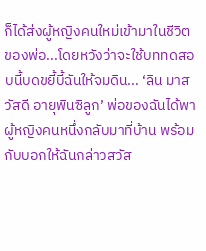ก็ได้ส่งผู้หญิงคนใหม่เข้ามาในชีวิตของพ่อ...โดยหวังว่าจะใช้บททดสอบนี้บดขยี้บี้ฉันให้จมดิน... ‘ลิน มาสวัสดี อายุพินซิลูก’ พ่อของฉันได้พาผู้หญิงคนหนึ่งกลับมาที่บ้าน พร้อมกับบอกให้ฉันกล่าวสวัส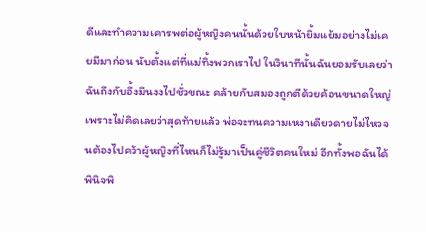ดีและทำความเคารพต่อผู้หญิงคนนั้นด้วยใบหน้ายิ้มแย้มอย่างไม่เคยมีมาก่อน นับตั้งแต่ที่แม่ทิ้งพวกเราไป ในวินาทีนั้นฉันยอมรับเลยว่า ฉันถึงกับอึ้งมึนงงไปชั่วขณะ คล้ายกับสมองถูกตีด้วยค้อนขนาดใหญ่ เพราะไม่คิดเลยว่าสุดท้ายแล้ว พ่อจะทนความเหงาเดียวดายไม่ไหวจนต้องไปคว้าผู้หญิงที่ไหนก็ไม่รู้มาเป็นคู่ชีวิตคนใหม่ อีกทั้งพอฉันได้พินิจพิ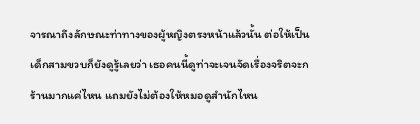จารณาถึงลักษณะท่าทางของผู้หญิงตรงหน้าแล้วนั้น ต่อให้เป็นเด็กสามขวบก็ยังดูรู้เลยว่า เธอคนนี้ดูท่าจะเจนจัดเรื่องจริตจะกร้านมากแค่ไหน แถมยังไม่ต้องให้หมอดูสำนักไหน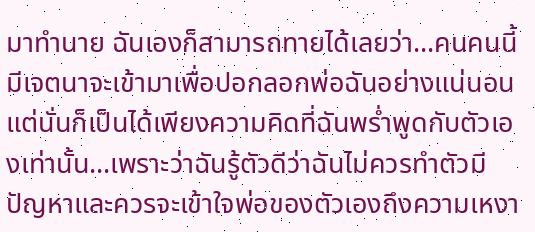มาทำนาย ฉันเองก็สามารถทายได้เลยว่า...คนคนนี้มีเจตนาจะเข้ามาเพื่อปอกลอกพ่อฉันอย่างแน่นอน แต่นั่นก็เป็นได้เพียงความคิดที่ฉันพร่ำพูดกับตัวเองเท่านั้น...เพราะว่าฉันรู้ตัวดีว่าฉันไม่ควรทำตัวมีปัญหาและควรจะเข้าใจพ่อของตัวเองถึงความเหงา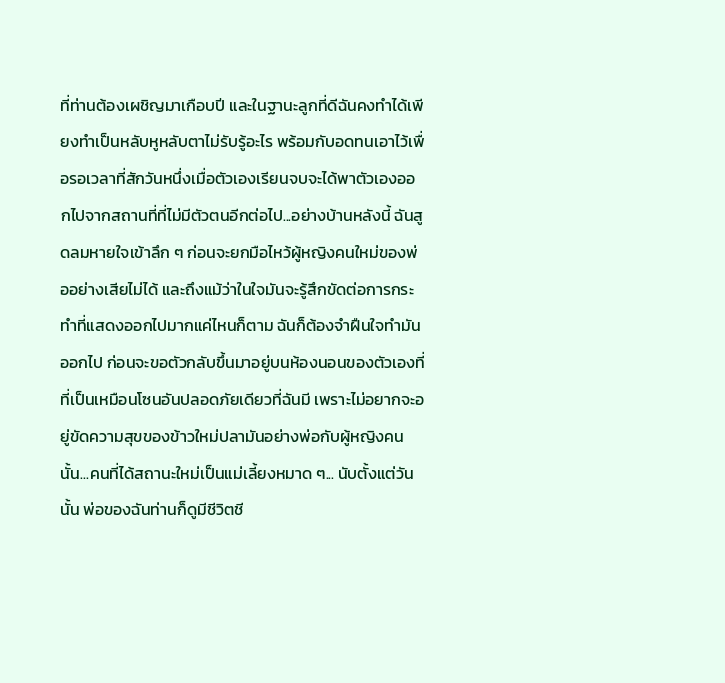ที่ท่านต้องเผชิญมาเกือบปี และในฐานะลูกที่ดีฉันคงทำได้เพียงทำเป็นหลับหูหลับตาไม่รับรู้อะไร พร้อมกับอดทนเอาไว้เพื่อรอเวลาที่สักวันหนึ่งเมื่อตัวเองเรียนจบจะได้พาตัวเองออกไปจากสถานที่ที่ไม่มีตัวตนอีกต่อไป...อย่างบ้านหลังนี้ ฉันสูดลมหายใจเข้าลึก ๆ ก่อนจะยกมือไหว้ผู้หญิงคนใหม่ของพ่ออย่างเสียไม่ได้ และถึงแม้ว่าในใจมันจะรู้สึกขัดต่อการกระทำที่แสดงออกไปมากแค่ไหนก็ตาม ฉันก็ต้องจำฝืนใจทำมันออกไป ก่อนจะขอตัวกลับขึ้นมาอยู่บนห้องนอนของตัวเองที่ที่เป็นเหมือนโซนอันปลอดภัยเดียวที่ฉันมี เพราะไม่อยากจะอยู่ขัดความสุขของข้าวใหม่ปลามันอย่างพ่อกับผู้หญิงคนนั้น...คนที่ได้สถานะใหม่เป็นแม่เลี้ยงหมาด ๆ... นับตั้งแต่วันนั้น พ่อของฉันท่านก็ดูมีชีวิตชี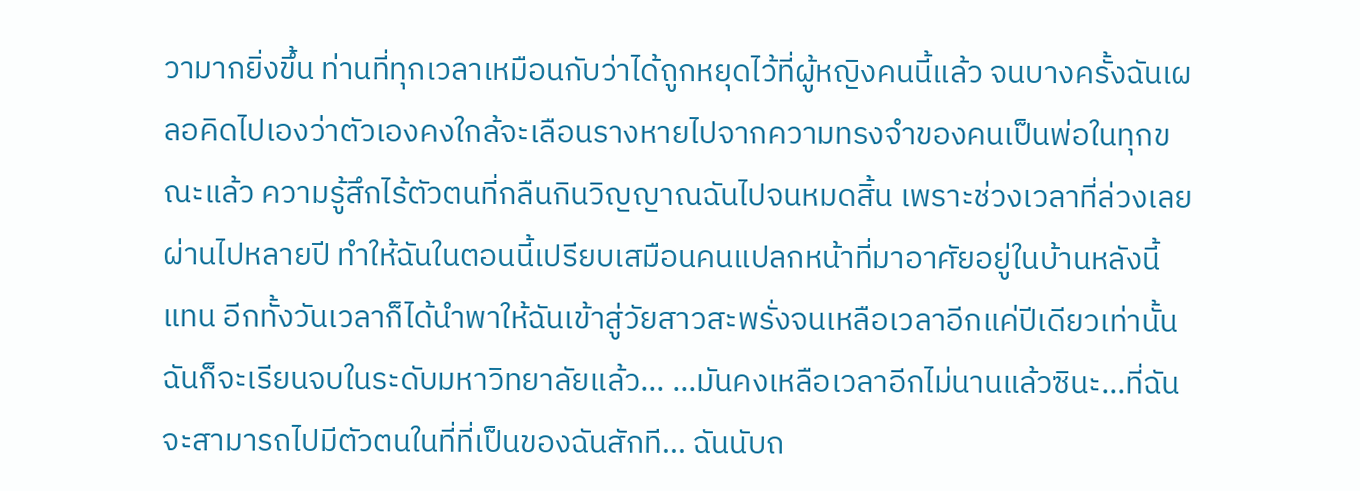วามากยิ่งขึ้น ท่านที่ทุกเวลาเหมือนกับว่าได้ถูกหยุดไว้ที่ผู้หญิงคนนี้แล้ว จนบางครั้งฉันเผลอคิดไปเองว่าตัวเองคงใกล้จะเลือนรางหายไปจากความทรงจำของคนเป็นพ่อในทุกขณะแล้ว ความรู้สึกไร้ตัวตนที่กลืนกินวิญญาณฉันไปจนหมดสิ้น เพราะช่วงเวลาที่ล่วงเลยผ่านไปหลายปี ทำให้ฉันในตอนนี้เปรียบเสมือนคนแปลกหน้าที่มาอาศัยอยู่ในบ้านหลังนี้แทน อีกทั้งวันเวลาก็ได้นำพาให้ฉันเข้าสู่วัยสาวสะพรั่งจนเหลือเวลาอีกแค่ปีเดียวเท่านั้น ฉันก็จะเรียนจบในระดับมหาวิทยาลัยแล้ว... ...มันคงเหลือเวลาอีกไม่นานแล้วซินะ...ที่ฉันจะสามารถไปมีตัวตนในที่ที่เป็นของฉันสักที... ฉันนับถ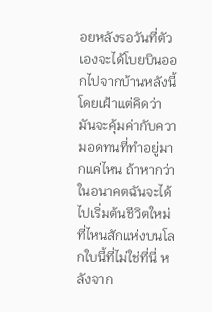อยหลังรอวันที่ตัวเองจะได้โบยบินออกไปจากบ้านหลังนี้ โดยเฝ้าแต่คิดว่ามันจะคุ้มค่ากับความอดทนที่ทำอยู่มากแค่ไหน ถ้าหากว่าในอนาคตฉันจะได้ไปเริ่มต้นชีวิตใหม่ที่ไหนสักแห่งบนโลกใบนี้ที่ไม่ใช่ที่นี่ หลังจาก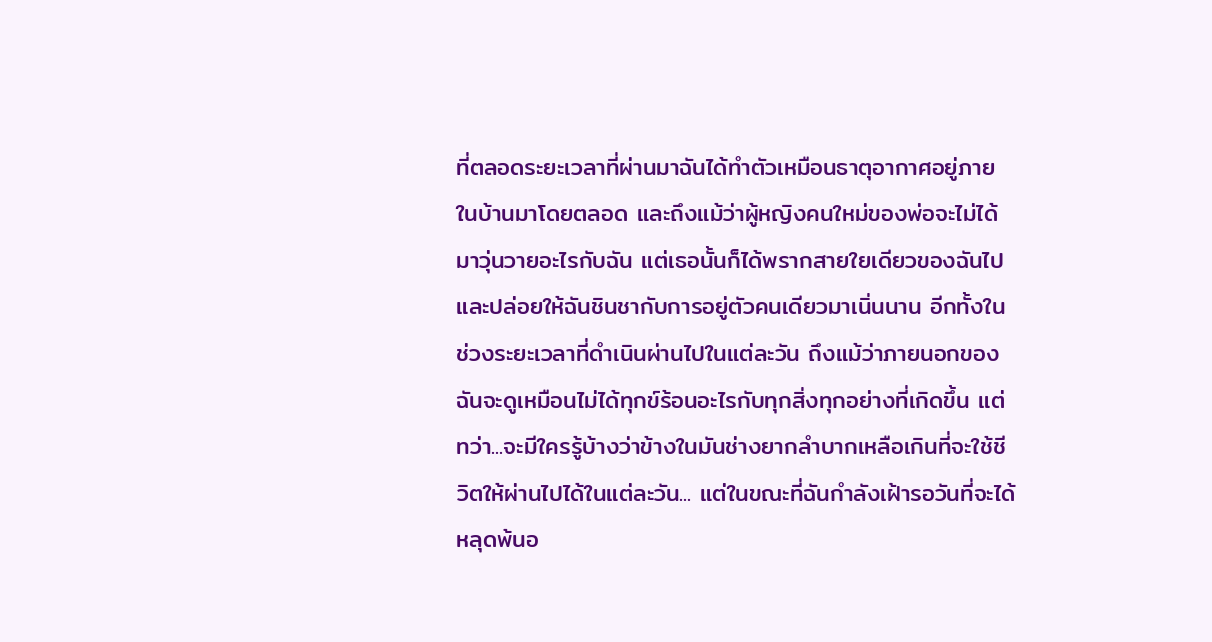ที่ตลอดระยะเวลาที่ผ่านมาฉันได้ทำตัวเหมือนธาตุอากาศอยู่ภายในบ้านมาโดยตลอด และถึงแม้ว่าผู้หญิงคนใหม่ของพ่อจะไม่ได้มาวุ่นวายอะไรกับฉัน แต่เธอนั้นก็ได้พรากสายใยเดียวของฉันไปและปล่อยให้ฉันชินชากับการอยู่ตัวคนเดียวมาเนิ่นนาน อีกทั้งในช่วงระยะเวลาที่ดำเนินผ่านไปในแต่ละวัน ถึงแม้ว่าภายนอกของฉันจะดูเหมือนไม่ได้ทุกข์ร้อนอะไรกับทุกสิ่งทุกอย่างที่เกิดขึ้น แต่ทว่า...จะมีใครรู้บ้างว่าข้างในมันช่างยากลำบากเหลือเกินที่จะใช้ชีวิตให้ผ่านไปได้ในแต่ละวัน... แต่ในขณะที่ฉันกำลังเฝ้ารอวันที่จะได้หลุดพ้นอ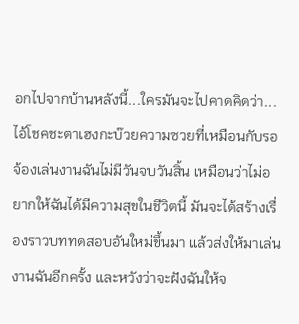อกไปจากบ้านหลังนี้...ใครมันจะไปคาดคิดว่า...ไอ้โชคชะตาเฮงกะบ๊วยความซวยที่เหมือนกับรอจ้องเล่นงานฉันไม่มีวันจบวันสิ้น เหมือนว่าไม่อยากให้ฉันได้มีความสุขในชีวิตนี้ มันจะได้สร้างเรื่องราวบททดสอบอันใหม่ขึ้นมา แล้วส่งให้มาเล่นงานฉันอีกครั้ง และหวังว่าจะฝังฉันให้จ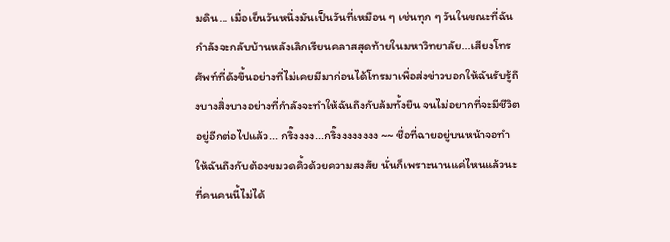มดิน... เมื่อเย็นวันหนึ่งมันเป็นวันที่เหมือน ๆ เช่นทุก ๆ วันในขณะที่ฉันกำลังจะกลับบ้านหลังเลิกเรียนคลาสสุดท้ายในมหาวิทยาลัย...เสียงโทรศัพท์ที่ดังขึ้นอย่างที่ไม่เคยมีมาก่อนได้โทรมาเพื่อส่งข่าวบอกให้ฉันรับรู้ถึงบางสิ่งบางอย่างที่กำลังจะทำให้ฉันถึงกับล้มทั้งยืน จนไม่อยากที่จะมีชีวิตอยู่อีกต่อไปแล้ว... กริ๊งงงง...กริ๊งงงงงงงง ~~ ชื่อที่ฉายอยู่บนหน้าจอทำให้ฉันถึงกับต้องขมวดคิ้วด้วยความสงสัย นั่นก็เพราะนานแค่ไหนแล้วนะที่คนคนนี้ไม่ได้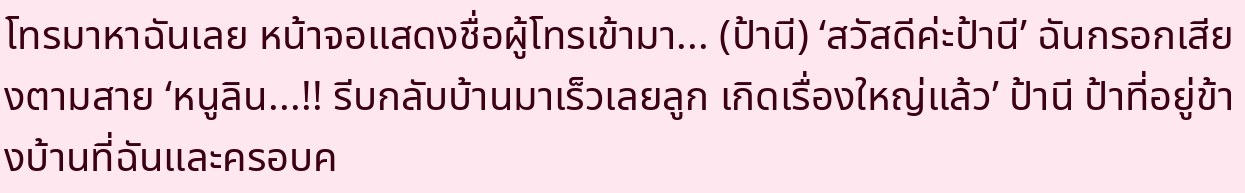โทรมาหาฉันเลย หน้าจอแสดงชื่อผู้โทรเข้ามา... (ป้านี) ‘สวัสดีค่ะป้านี’ ฉันกรอกเสียงตามสาย ‘หนูลิน...!! รีบกลับบ้านมาเร็วเลยลูก เกิดเรื่องใหญ่แล้ว’ ป้านี ป้าที่อยู่ข้างบ้านที่ฉันและครอบค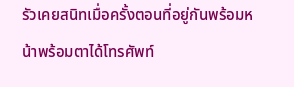รัวเคยสนิทเมื่อครั้งตอนที่อยู่กันพร้อมหน้าพร้อมตาได้โทรศัพท์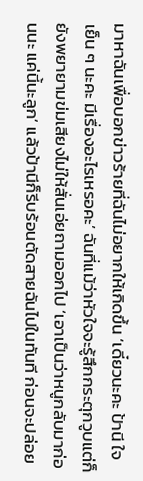มาหาฉันเพื่อบอกข่าวร้ายที่ฉันไม่อยากให้เกิดขึ้น ‘เดี๋ยวนะคะ ป้านี ใจเย็น ๆ นะคะ มีเรื่องอะไรเหรอคะ’ ฉันที่แม้ว่าหัวใจจะรู้สึกกระตุกวูบแต่ก็ยังพยายามข่มเสียงไม่ให้สั่นเอ่ยถามออกไป ‘เอาเป็นว่าหนูกลับมาก่อนนะ แค่นี้นะลูก’ แล้วป้านีก็รีบร้อนตัดสายฉันไปในทันที ก่อนจะปล่อย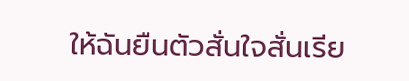ให้ฉันยืนตัวสั่นใจสั่นเรีย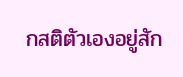กสติตัวเองอยู่สัก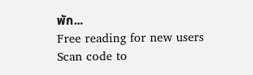พัก...
Free reading for new users
Scan code to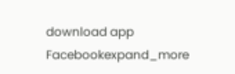download app
Facebookexpand_more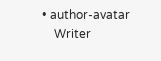• author-avatar
    Writer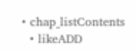• chap_listContents
  • likeADD